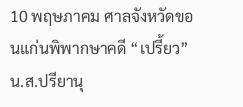10 พฤษภาคม ศาลจังหวัดขอนแก่นพิพากษาคดี “เปรี้ยว” น.ส.ปรียานุ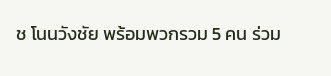ช โนนวังชัย พร้อมพวกรวม 5 คน ร่วม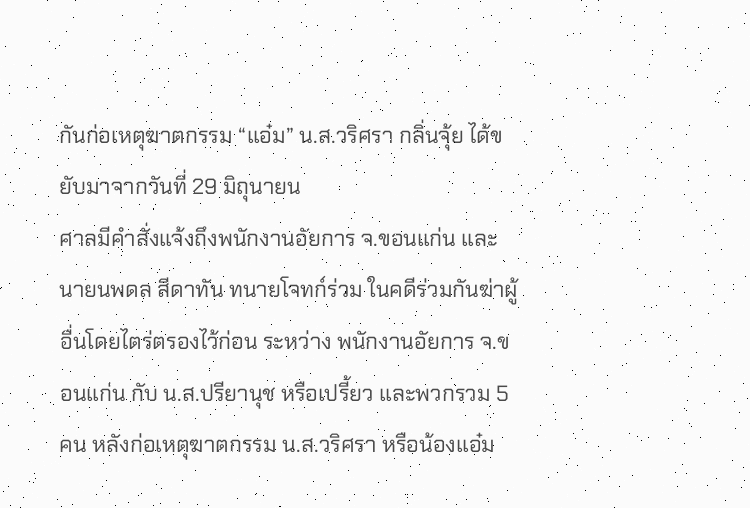กันก่อเหตุฆาตกรรม “แอ๋ม” น.ส.วริศรา กลิ่นจุ้ย ได้ขยับมาจากวันที่ 29 มิถุนายน
ศาลมีคำสั่งแจ้งถึงพนักงานอัยการ จ.ขอนแก่น และนายนพดล สีดาทัน ทนายโจทก์ร่วม ในคดีร่วมกันฆ่าผู้อื่นโดยไตร่ตรองไว้ก่อน ระหว่าง พนักงานอัยการ จ.ขอนแก่น กับ น.ส.ปรียานุช หรือเปรี้ยว และพวกรวม 5 คน หลังก่อเหตุฆาตกรรม น.ส.วริศรา หรือน้องแอ๋ม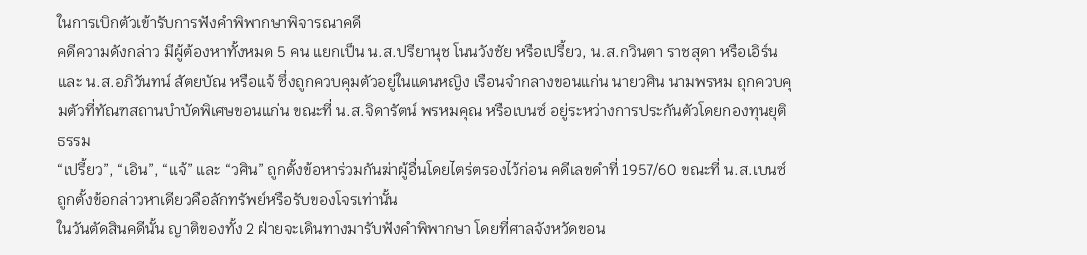ในการเบิกตัวเข้ารับการฟังคำพิพากษาพิจารณาคดี
คดีความดังกล่าว มีผู้ต้องหาทั้งหมด 5 คน แยกเป็น น.ส.ปรียานุช โนนวังชัย หรือเปรี้ยว, น.ส.กวินตา ราชสุดา หรือเอิร์น และ น.ส.อภิวันทน์ สัตยบัณ หรือแจ้ ซึ่งถูกควบคุมตัวอยู่ในแดนหญิง เรือนจำกลางขอนแก่น นายวศิน นามพรหม ถุกควบคุมตัวที่ทัณฑสถานบำบัดพิเศษขอนแก่น ขณะที่ น.ส.จิดารัตน์ พรหมคุณ หรือเบนซ์ อยู่ระหว่างการประกันตัวโดยกองทุนยุติธรรม
“เปรี้ยว”, “เอิน”, “แจ้” และ “วศิน” ถูกตั้งข้อหาร่วมกันฆ่าผู้อื่นโดยไตร่ตรองไว้ก่อน คดีเลขดำที่ 1957/60 ขณะที่ น.ส.เบนซ์ถูกตั้งข้อกล่าวหาเดียวคือลักทรัพย์หรือรับของโจรเท่านั้น
ในวันตัดสินคดีนั้น ญาติของทั้ง 2 ฝ่ายจะเดินทางมารับฟังคำพิพากษา โดยที่ศาลจังหวัดขอน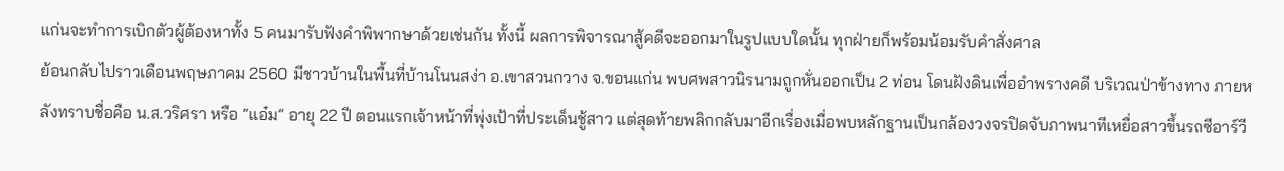แก่นจะทำการเบิกตัวผู้ต้องหาทั้ง 5 คนมารับฟังคำพิพากษาด้วยเช่นกัน ทั้งนี้ ผลการพิจารณาสู้คดีจะออกมาในรูปแบบใดนั้น ทุกฝ่ายก็พร้อมน้อมรับคำสั่งศาล
ย้อนกลับไปราวเดือนพฤษภาคม 2560 มีชาวบ้านในพื้นที่บ้านโนนสง่า อ.เขาสวนกวาง จ.ขอนแก่น พบศพสาวนิรนามถูกหั่นออกเป็น 2 ท่อน โดนฝังดินเพื่ออำพรางคดี บริเวณป่าข้างทาง ภายหลังทราบชื่อคือ น.ส.วริศรา หรือ “แอ๋ม” อายุ 22 ปี ตอนแรกเจ้าหน้าที่พุ่งเป้าที่ประเด็นชู้สาว แต่สุดท้ายพลิกกลับมาอีกเรื่องเมื่อพบหลักฐานเป็นกล้องวงจรปิดจับภาพนาทีเหยื่อสาวขึ้นรถซีอาร์วี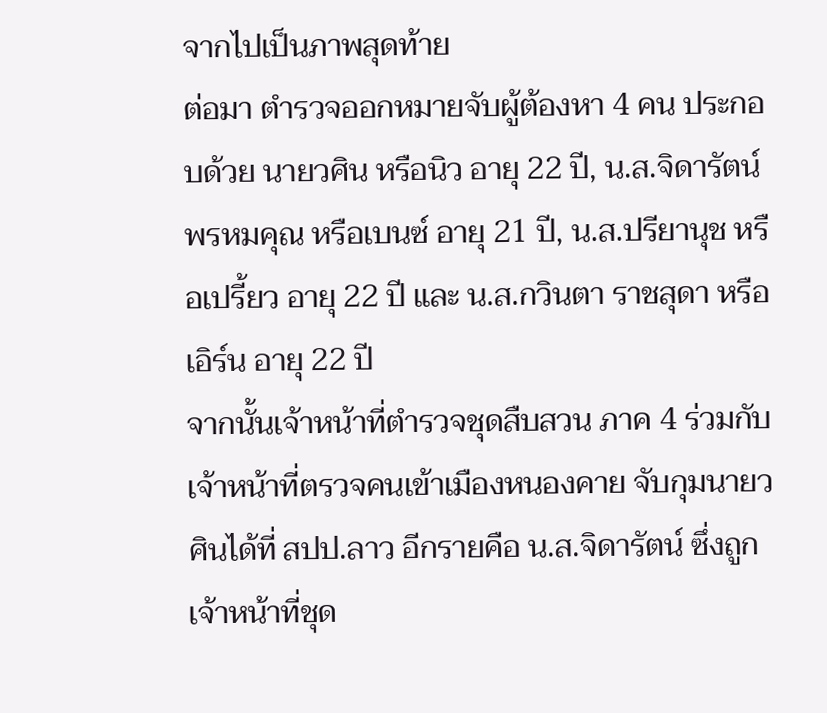จากไปเป็นภาพสุดท้าย
ต่อมา ตำรวจออกหมายจับผู้ต้องหา 4 คน ประกอบด้วย นายวศิน หรือนิว อายุ 22 ปี, น.ส.จิดารัตน์ พรหมคุณ หรือเบนซ์ อายุ 21 ปี, น.ส.ปรียานุช หรือเปรี้ยว อายุ 22 ปี และ น.ส.กวินตา ราชสุดา หรือเอิร์น อายุ 22 ปี
จากนั้นเจ้าหน้าที่ตำรวจชุดสืบสวน ภาค 4 ร่วมกับเจ้าหน้าที่ตรวจคนเข้าเมืองหนองคาย จับกุมนายวศินได้ที่ สปป.ลาว อีกรายคือ น.ส.จิดารัตน์ ซึ่งถูกเจ้าหน้าที่ชุด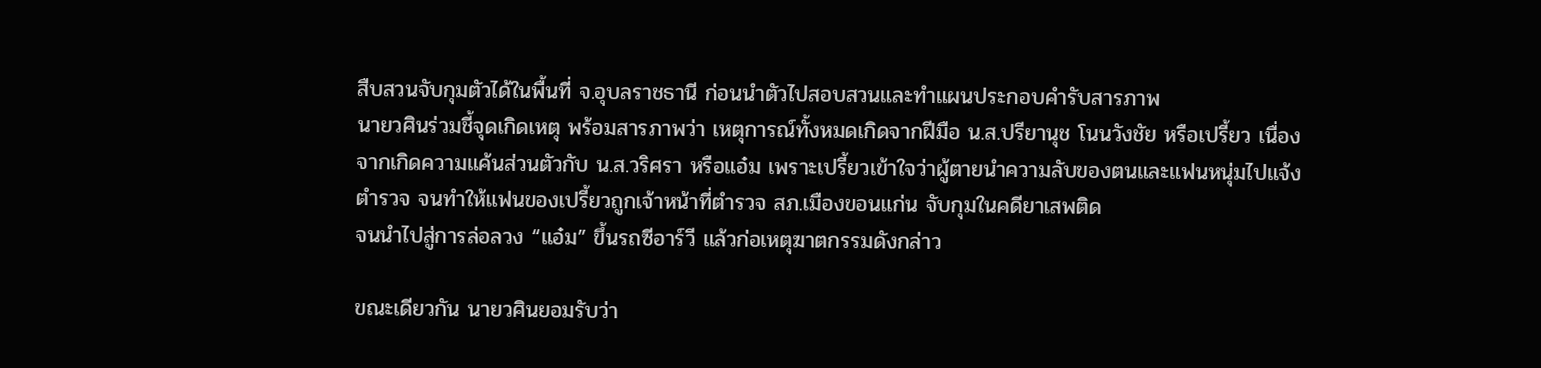สืบสวนจับกุมตัวได้ในพื้นที่ จ.อุบลราชธานี ก่อนนำตัวไปสอบสวนและทำแผนประกอบคำรับสารภาพ
นายวศินร่วมชี้จุดเกิดเหตุ พร้อมสารภาพว่า เหตุการณ์ทั้งหมดเกิดจากฝีมือ น.ส.ปรียานุช โนนวังชัย หรือเปรี้ยว เนื่องจากเกิดความแค้นส่วนตัวกับ น.ส.วริศรา หรือแอ๋ม เพราะเปรี้ยวเข้าใจว่าผู้ตายนำความลับของตนและแฟนหนุ่มไปแจ้งตำรวจ จนทำให้แฟนของเปรี้ยวถูกเจ้าหน้าที่ตำรวจ สภ.เมืองขอนแก่น จับกุมในคดียาเสพติด
จนนำไปสู่การล่อลวง “แอ๋ม” ขึ้นรถซีอาร์วี แล้วก่อเหตุฆาตกรรมดังกล่าว

ขณะเดียวกัน นายวศินยอมรับว่า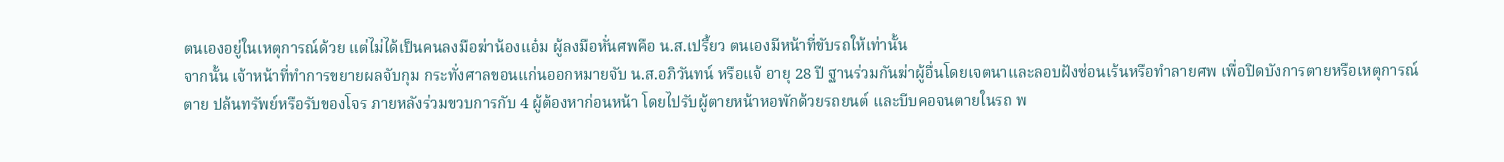ตนเองอยู่ในเหตุการณ์ด้วย แต่ไม่ได้เป็นคนลงมือฆ่าน้องแอ๋ม ผู้ลงมือหั่นศพคือ น.ส.เปรี้ยว ตนเองมีหน้าที่ขับรถให้เท่านั้น
จากนั้น เจ้าหน้าที่ทำการขยายผลจับกุม กระทั่งศาลขอนแก่นออกหมายจับ น.ส.อภิวันทน์ หรือแจ้ อายุ 28 ปี ฐานร่วมกันฆ่าผู้อื่นโดยเจตนาและลอบฝังซ่อนเร้นหรือทำลายศพ เพื่อปิดบังการตายหรือเหตุการณ์ตาย ปล้นทรัพย์หรือรับของโจร ภายหลังร่วมขวบการกับ 4 ผู้ต้องหาก่อนหน้า โดยไปรับผู้ตายหน้าหอพักด้วยรถยนต์ และบีบคอจนตายในรถ พ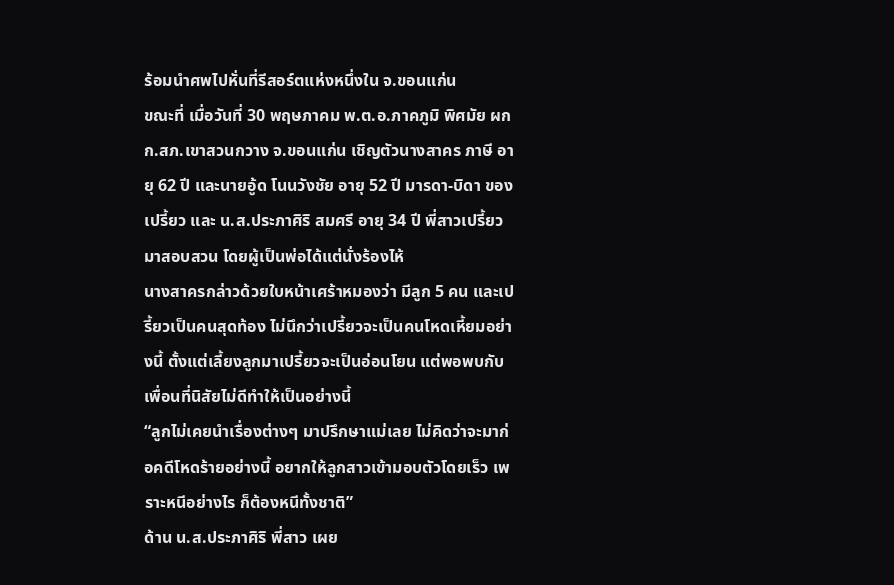ร้อมนำศพไปหั่นที่รีสอร์ตแห่งหนึ่งใน จ.ขอนแก่น
ขณะที่ เมื่อวันที่ 30 พฤษภาคม พ.ต.อ.ภาคภูมิ พิศมัย ผกก.สภ.เขาสวนกวาง จ.ขอนแก่น เชิญตัวนางสาคร ภาษี อายุ 62 ปี และนายอู้ด โนนวังชัย อายุ 52 ปี มารดา-บิดา ของเปรี้ยว และ น.ส.ประภาศิริ สมศรี อายุ 34 ปี พี่สาวเปรี้ยว มาสอบสวน โดยผู้เป็นพ่อได้แต่นั่งร้องไห้
นางสาครกล่าวด้วยใบหน้าเศร้าหมองว่า มีลูก 5 คน และเปรี้ยวเป็นคนสุดท้อง ไม่นึกว่าเปรี้ยวจะเป็นคนโหดเหี้ยมอย่างนี้ ตั้งแต่เลี้ยงลูกมาเปรี้ยวจะเป็นอ่อนโยน แต่พอพบกับเพื่อนที่นิสัยไม่ดีทำให้เป็นอย่างนี้
“ลูกไม่เคยนำเรื่องต่างๆ มาปรึกษาแม่เลย ไม่คิดว่าจะมาก่อคดีโหดร้ายอย่างนี้ อยากให้ลูกสาวเข้ามอบตัวโดยเร็ว เพราะหนีอย่างไร ก็ต้องหนีทั้งชาติ”
ด้าน น.ส.ประภาศิริ พี่สาว เผย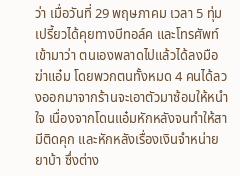ว่า เมื่อวันที่ 29 พฤษภาคม เวลา 5 ทุ่ม เปรี้ยวได้คุยทางบีทอล์ค และโทรศัพท์เข้ามาว่า ตนเองพลาดไปแล้วได้ลงมือฆ่าแอ๋ม โดยพวกตนทั้งหมด 4 คนได้ลวงออกมาจากร้านจะเอาตัวมาซ้อมให้หนำใจ เนื่องจากโดนแอ๋มหักหลังจนทำให้สามีติดคุก และหักหลังเรื่องเงินจำหน่ายยาบ้า ซึ่งต่าง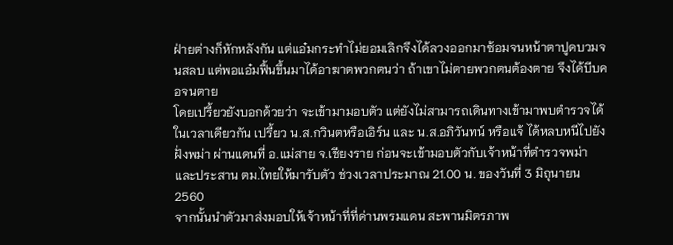ฝ่ายต่างก็หักหลังกัน แต่แอ๋มกระทำไม่ยอมเลิกจึงได้ลวงออกมาซ้อมจนหน้าตาปูดบวมจนสลบ แต่พอแอ๋มฟื้นขึ้นมาได้อาฆาตพวกตนว่า ถ้าเขาไม่ตายพวกตนต้องตาย จึงได้บีบคอจนตาย
โดยเปรี้ยวยังบอกด้วยว่า จะเข้ามามอบตัว แต่ยังไม่สามารถเดินทางเข้ามาพบตำรวจได้
ในเวลาเดียวกัน เปรี้ยว น.ส.กวินตหรือเอิร์น และ น.ส.อภิวันทน์ หรือแจ้ ได้หลบหนีไปยังฝั่งพม่า ผ่านแดนที่ อ.แม่สาย จ.เชียงราย ก่อนจะเข้ามอบตัวกับเจ้าหน้าที่ตำรวจพม่า และประสาน ตม.ไทยให้มารับตัว ช่วงเวลาประมาณ 21.00 น. ของวันที่ 3 มิถุนายน 2560
จากนั้นนำตัวมาส่งมอบให้เจ้าหน้าที่ที่ด่านพรมแดน สะพานมิตรภาพ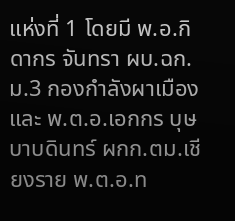แห่งที่ 1 โดยมี พ.อ.กิดากร จันทรา ผบ.ฉก.ม.3 กองกำลังผาเมือง และ พ.ต.อ.เอกกร บุษบาบดินทร์ ผกก.ตม.เชียงราย พ.ต.อ.ท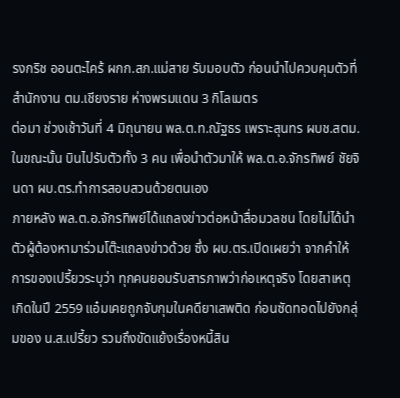รงกริช ออนตะไคร้ ผกก.สภ.แม่สาย รับมอบตัว ก่อนนำไปควบคุมตัวที่สำนักงาน ตม.เชียงราย ห่างพรมแดน 3 กิโลเมตร
ต่อมา ช่วงเช้าวันที่ 4 มิถุนายน พล.ต.ท.ณัฐธร เพราะสุนทร ผบช.สตม.ในขณะนั้น บินไปรับตัวทั้ง 3 คน เพื่อนำตัวมาให้ พล.ต.อ.จักรทิพย์ ชัยจินดา ผบ.ตร.ทำการสอบสวนด้วยตนเอง
ภายหลัง พล.ต.อ.จักรทิพย์ได้แถลงข่าวต่อหน้าสื่อมวลชน โดยไม่ได้นำตัวผู้ต้องหามาร่วมโต๊ะแถลงข่าวด้วย ซึ่ง ผบ.ตร.เปิดเผยว่า จากคำให้การของเปรี้ยวระบุว่า ทุกคนยอมรับสารภาพว่าก่อเหตุจริง โดยสาเหตุเกิดในปี 2559 แอ๋มเคยถูกจับกุมในคดียาเสพติด ก่อนซัดทอดไปยังกลุ่มของ น.ส.เปรี้ยว รวมถึงขัดแย้งเรื่องหนี้สิน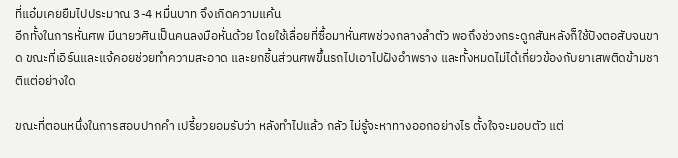ที่แอ๋มเคยยืมไปประมาณ 3-4 หมื่นบาท จึงเกิดความแค้น
อีกทั้งในการหั่นศพ มีนายวศินเป็นคนลงมือหั่นด้วย โดยใช้เลื่อยที่ซื้อมาหั่นศพช่วงกลางลำตัว พอถึงช่วงกระดูกสันหลังก็ใช้ปังตอสับจนขาด ขณะที่เอิร์นและแจ้คอยช่วยทำความสะอาด และยกชิ้นส่วนศพขึ้นรถไปเอาไปฝังอำพราง และทั้งหมดไม่ได้เกี่ยวข้องกับยาเสพติดข้ามชาติแต่อย่างใด

ขณะที่ตอนหนึ่งในการสอบปากคำ เปรี้ยวยอมรับว่า หลังทำไปแล้ว กลัว ไม่รู้จะหาทางออกอย่างไร ตั้งใจจะมอบตัว แต่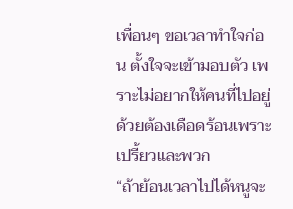เพื่อนๆ ขอเวลาทำใจก่อน ตั้งใจจะเข้ามอบตัว เพราะไม่อยากให้คนที่ไปอยู่ด้วยต้องเดือดร้อนเพราะเปรี้ยวและพวก
“ถ้าย้อนเวลาไปได้หนูจะ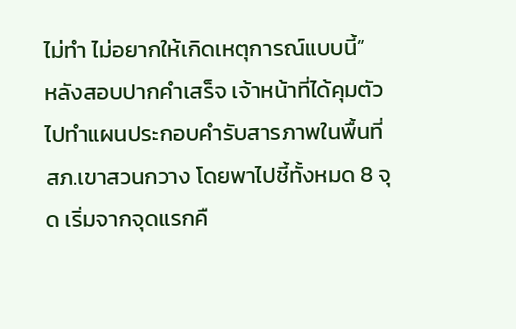ไม่ทำ ไม่อยากให้เกิดเหตุการณ์แบบนี้”
หลังสอบปากคำเสร็จ เจ้าหน้าที่ได้คุมตัวไปทำแผนประกอบคำรับสารภาพในพื้นที่ สภ.เขาสวนกวาง โดยพาไปชี้ทั้งหมด 8 จุด เริ่มจากจุดแรกคื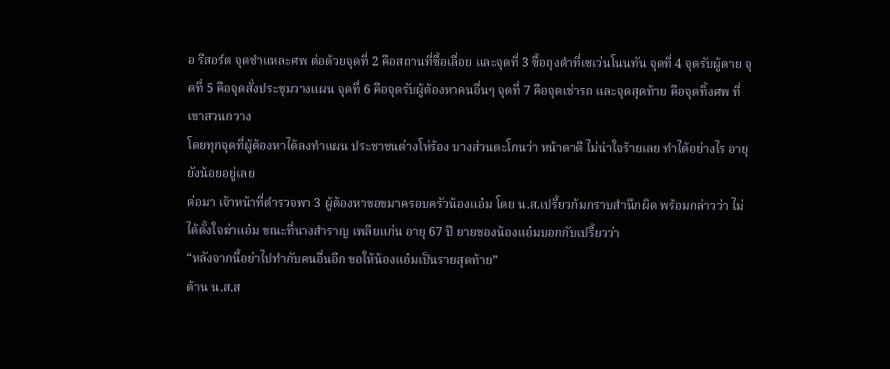อ รีสอร์ต จุดชำแหละศพ ต่อด้วยจุดที่ 2 คือสถานที่ซื้อเลื่อย และจุดที่ 3 ซื้อถุงดำที่เซเว่นโนนทัน จุดที่ 4 จุดรับผู้ตาย จุดที่ 5 คือจุดสั่งประชุมวางแผน จุดที่ 6 คือจุดรับผู้ต้องหาคนอื่นๆ จุดที่ 7 คือจุดเช่ารถ และจุดสุดท้าย คือจุดทิ้งศพ ที่เขาสวนกวาง
โดยทุกจุดที่ผู้ต้องหาได้ลงทำแผน ประชาชนต่างโห่ร้อง บางส่วนตะโกนว่า หน้าตาดี ไม่น่าใจร้ายเลย ทำได้อย่างไร อายุยังน้อยอยู่เลย
ต่อมา เจ้าหน้าที่ตำรวจพา 3 ผู้ต้องหาขอขมาครอบครัวน้องแอ๋ม โดย น.ส.เปรี้ยวก้มกราบสำนึกผิด พร้อมกล่าวว่า ไม่ได้ตั้งใจฆ่าแอ๋ม ขณะที่นางสำราญ เพลียแก่น อายุ 67 ปี ยายของน้องแอ๋มบอกกับเปรี้ยวว่า
“หลังจากนี้อย่าไปทำกับคนอื่นอีก ขอให้น้องแอ๋มเป็นรายสุดท้าย”
ด้าน น.ส.ส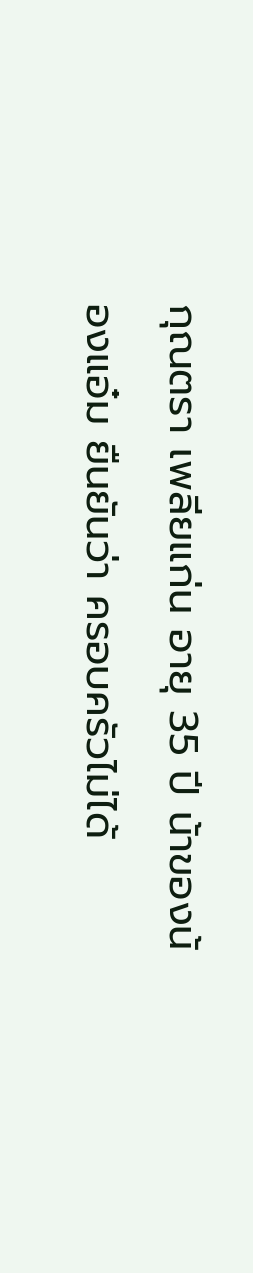กุณตรา เพลียแก่น อายุ 35 ปี น้าของน้องแอ๋ม ยืนยันว่า ครอบครัวไม่ได้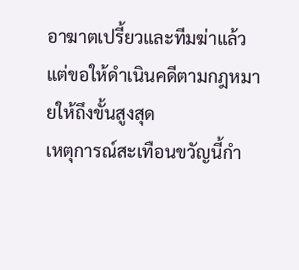อาฆาตเปรี้ยวและทีมฆ่าแล้ว แต่ขอให้ดำเนินคดีตามกฎหมายให้ถึงขั้นสูงสุด
เหตุการณ์สะเทือนขวัญนี้กำ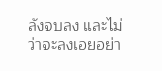ลังจบลง และไม่ว่าจะลงเอยอย่า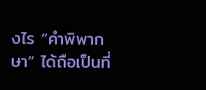งไร “คำพิพากษา” ได้ถือเป็นที่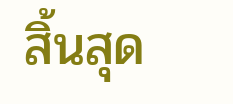สิ้นสุด